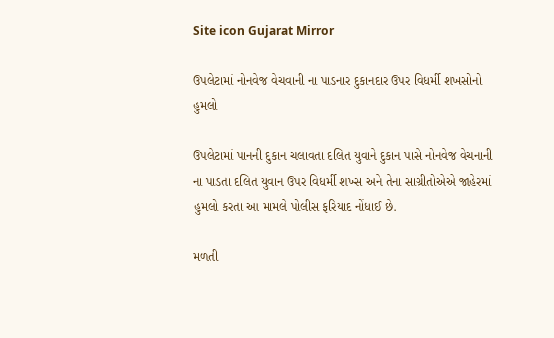Site icon Gujarat Mirror

ઉપલેટામાં નોનવેજ વેચવાની ના પાડનાર દુકાનદાર ઉપર વિધર્મી શખસોનો હુમલો

ઉપલેટામાં પાનની દુકાન ચલાવતા દલિત યુવાને દુકાન પાસે નોનવેજ વેચનાની ના પાડતા દલિત યુવાન ઉપર વિધર્મી શખ્સ અને તેના સાગ્રીતોએએ જાહેરમાં હુમલો કરતા આ મામલે પોલીસ ફરિયાદ નોંધાઈ છે.

મળતી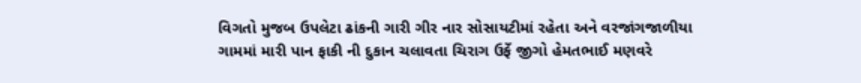વિગતો મુજબ ઉપલેટા ઢાંકની ગારી ગીર નાર સોસાયટીમાં રહેતા અને વરજાંગજાળીયા ગામમાં મારી પાન ફાકી ની દુકાન ચલાવતા ચિરાગ ઉર્ફે જીગો હેમતભાઈ મણવરે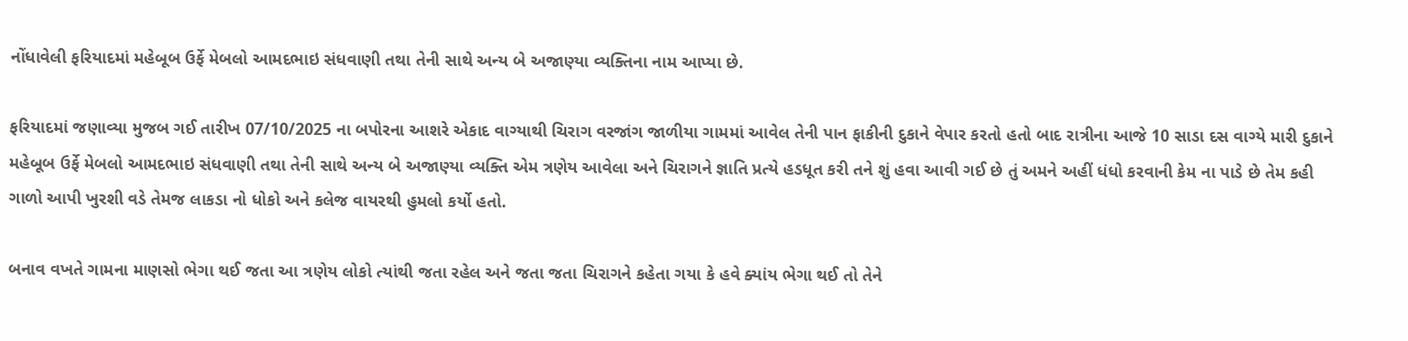નોંધાવેલી ફરિયાદમાં મહેબૂબ ઉર્ફે મેબલો આમદભાઇ સંધવાણી તથા તેની સાથે અન્ય બે અજાણ્યા વ્યક્તિના નામ આપ્યા છે.

ફરિયાદમાં જણાવ્યા મુજબ ગઈ તારીખ 07/10/2025 ના બપોરના આશરે એકાદ વાગ્યાથી ચિરાગ વરજાંગ જાળીયા ગામમાં આવેલ તેની પાન ફાકીની દુકાને વેપાર કરતો હતો બાદ રાત્રીના આજે 10 સાડા દસ વાગ્યે મારી દુકાને મહેબૂબ ઉર્ફે મેબલો આમદભાઇ સંધવાણી તથા તેની સાથે અન્ય બે અજાણ્યા વ્યક્તિ એમ ત્રણેય આવેલા અને ચિરાગને જ્ઞાતિ પ્રત્યે હડધૂત કરી તને શું હવા આવી ગઈ છે તું અમને અહીં ધંધો કરવાની કેમ ના પાડે છે તેમ કહી ગાળો આપી ખુરશી વડે તેમજ લાકડા નો ધોકો અને કલેજ વાયરથી હુમલો કર્યો હતો.

બનાવ વખતે ગામના માણસો ભેગા થઈ જતા આ ત્રણેય લોકો ત્યાંથી જતા રહેલ અને જતા જતા ચિરાગને કહેતા ગયા કે હવે ક્યાંય ભેગા થઈ તો તેને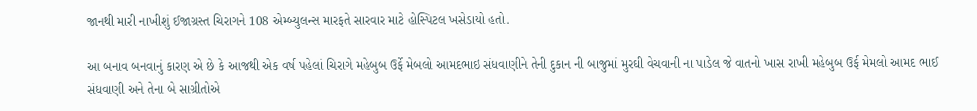જાનથી મારી નાખીશું ઈજાગ્રસ્ત ચિરાગને 108 એમ્બ્યુલન્સ મારફતે સારવાર માટે હોસ્પિટલ ખસેડાયો હતો.

આ બનાવ બનવાનું કારણ એ છે કે આજથી એક વર્ષ પહેલાં ચિરાગે મહેબુબ ઉર્ફે મેબલો આમદભાઇ સંધવાણીને તેની દુકાન ની બાજુમાં મુરઘી વેચવાની ના પાડેલ જે વાતનો ખાસ રાખી મહેબુબ ઉર્ફ મેમલો આમદ ભાઈ સંધવાણી અને તેના બે સાગ્રીતોએ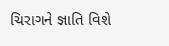ચિરાગને જ્ઞાતિ વિશે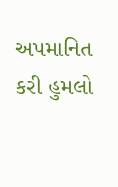અપમાનિત કરી હુમલો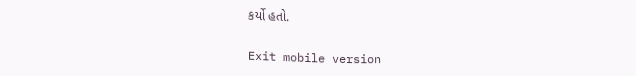કર્યો હતો.

Exit mobile version